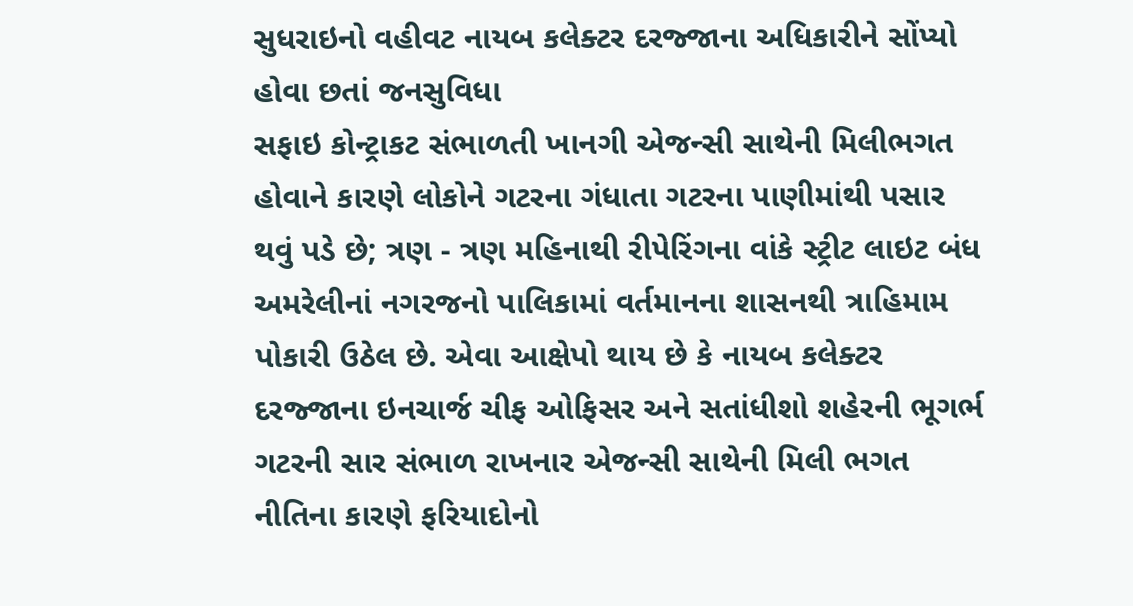સુધરાઇનો વહીવટ નાયબ કલેક્ટર દરજ્જાના અધિકારીને સોંપ્યો હોવા છતાં જનસુવિધા
સફાઇ કોન્ટ્રાકટ સંભાળતી ખાનગી એજન્સી સાથેની મિલીભગત હોવાને કારણે લોકોને ગટરના ગંધાતા ગટરના પાણીમાંથી પસાર થવું પડે છે; ત્રણ - ત્રણ મહિનાથી રીપેરિંગના વાંકે સ્ટ્રીટ લાઇટ બંધ
અમરેલીનાં નગરજનો પાલિકામાં વર્તમાનના શાસનથી ત્રાહિમામ પોકારી ઉઠેલ છે. એવા આક્ષેપો થાય છે કે નાયબ કલેક્ટર દરજ્જાના ઇનચાર્જ ચીફ ઓફિસર અને સતાંધીશો શહેરની ભૂગર્ભ ગટરની સાર સંભાળ રાખનાર એજન્સી સાથેની મિલી ભગત નીતિના કારણે ફરિયાદોનો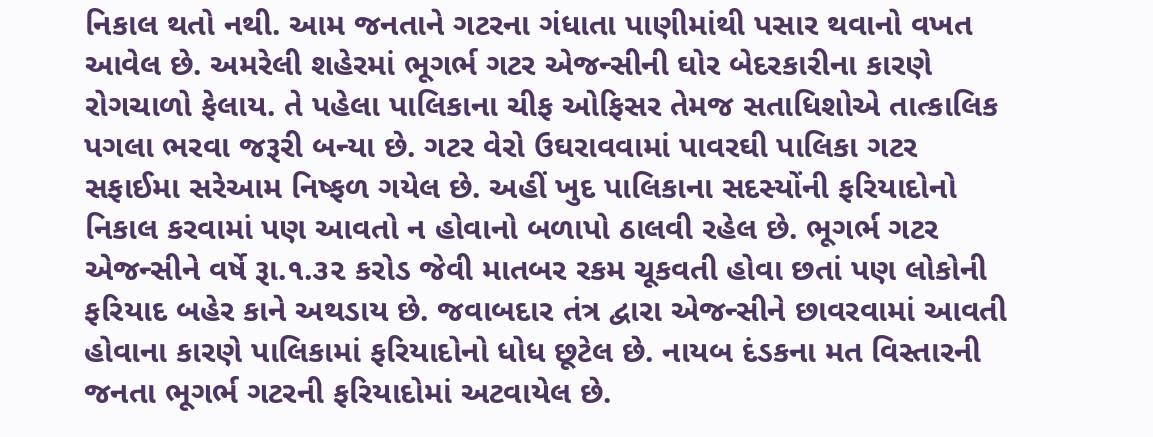નિકાલ થતો નથી. આમ જનતાને ગટરના ગંધાતા પાણીમાંથી પસાર થવાનો વખત આવેલ છે. અમરેલી શહેરમાં ભૂગર્ભ ગટર એજન્સીની ઘોર બેદરકારીના કારણે રોગચાળો ફેલાય. તે પહેલા પાલિકાના ચીફ ઓફિસર તેમજ સતાધિશોએ તાત્કાલિક પગલા ભરવા જરૂરી બન્યા છે. ગટર વેરો ઉઘરાવવામાં પાવરઘી પાલિકા ગટર સફાઈમા સરેઆમ નિષ્ફળ ગયેલ છે. અહીં ખુદ પાલિકાના સદસ્યોંની ફરિયાદોનો નિકાલ કરવામાં પણ આવતો ન હોવાનો બળાપો ઠાલવી રહેલ છે. ભૂગર્ભ ગટર એજન્સીને વર્ષે રૂા.૧.૩૨ કરોડ જેવી માતબર રકમ ચૂકવતી હોવા છતાં પણ લોકોની ફરિયાદ બહેર કાને અથડાય છે. જવાબદાર તંત્ર દ્વારા એજન્સીને છાવરવામાં આવતી હોવાના કારણે પાલિકામાં ફરિયાદોનો ધોધ છૂટેલ છે. નાયબ દંડકના મત વિસ્તારની જનતા ભૂગર્ભ ગટરની ફરિયાદોમાં અટવાયેલ છે.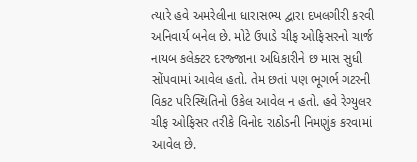ત્યારે હવે અમરેલીના ધારાસભ્ય દ્વારા દખલગીરી કરવી અનિવાર્ય બનેલ છે. મોટે ઉપાડે ચીફ ઓફિસરનો ચાર્જ નાયબ કલેક્ટર દરજ્જાના અધિકારીને છ માસ સુધી સોંપવામાં આવેલ હતો. તેમ છતાં પણ ભૂગર્ભ ગટરની વિકટ પરિસ્થિતિનો ઉકેલ આવેલ ન હતો. હવે રેગ્યુલર ચીફ ઓફિસર તરીકે વિનોદ રાઠોડની નિમણુંક કરવામાં આવેલ છે.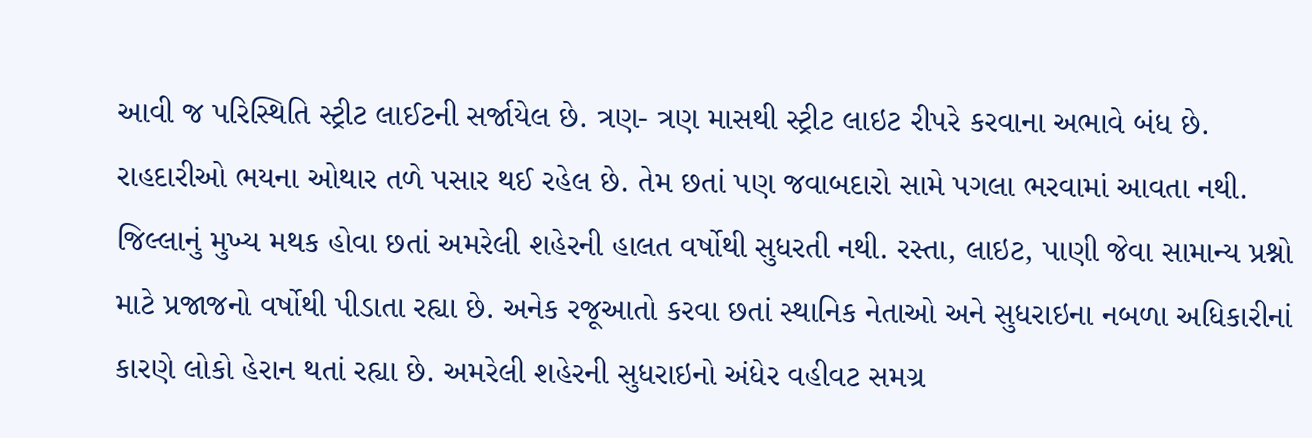આવી જ પરિસ્થિતિ સ્ટ્રીટ લાઈટની સર્જાયેલ છે. ત્રણ- ત્રણ માસથી સ્ટ્રીટ લાઇટ રીપરે કરવાના અભાવે બંધ છે. રાહદારીઓ ભયના ઓથાર તળે પસાર થઈ રહેલ છે. તેમ છતાં પણ જવાબદારો સામે પગલા ભરવામાં આવતા નથી. જિલ્લાનું મુખ્ય મથક હોવા છતાં અમરેલી શહેરની હાલત વર્ષોથી સુધરતી નથી. રસ્તા, લાઇટ, પાણી જેવા સામાન્ય પ્રશ્નો માટે પ્રજાજનો વર્ષોથી પીડાતા રહ્યા છે. અનેક રજૂઆતો કરવા છતાં સ્થાનિક નેતાઓ અને સુધરાઇના નબળા અધિકારીનાં કારણે લોકો હેરાન થતાં રહ્યા છે. અમરેલી શહેરની સુધરાઇનો અંધેર વહીવટ સમગ્ર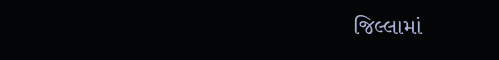જિલ્લામાં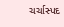ચર્ચાસ્પદ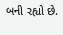બની રહ્યો છે.